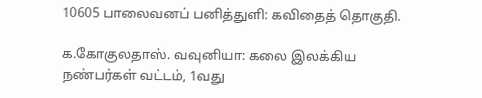10605 பாலைவனப் பனித்துளி: கவிதைத் தொகுதி.

க.கோகுலதாஸ். வவுனியா: கலை இலக்கிய நண்பர்கள் வட்டம், 1வது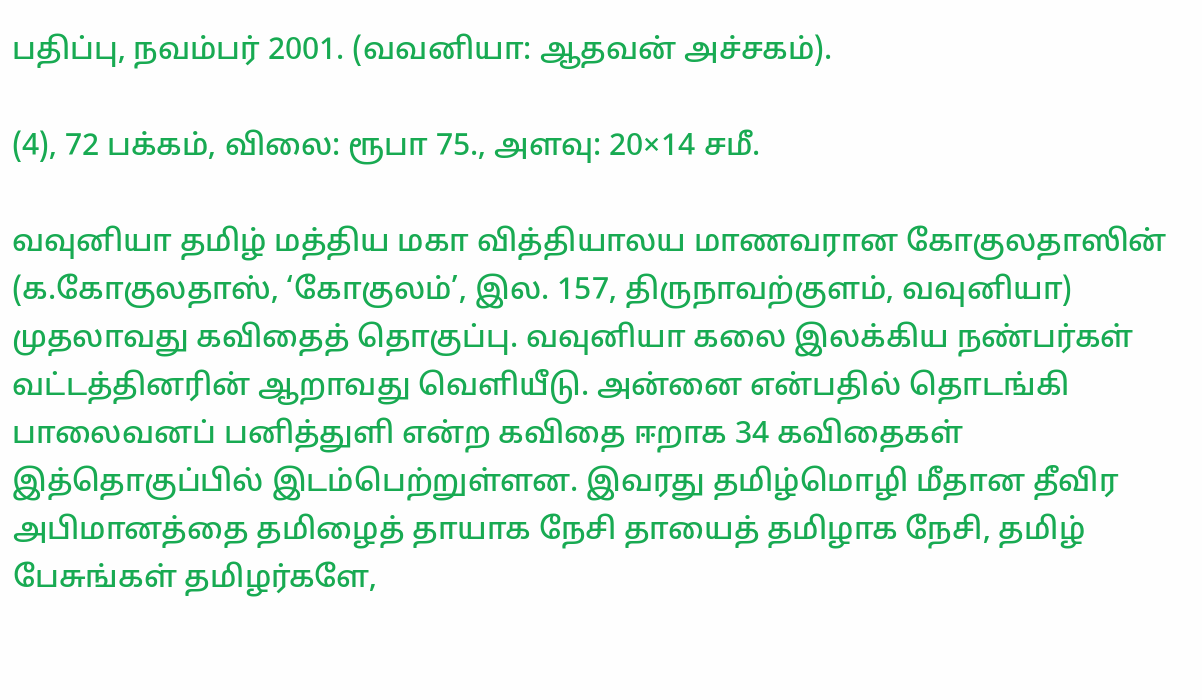பதிப்பு, நவம்பர் 2001. (வவனியா: ஆதவன் அச்சகம்).

(4), 72 பக்கம், விலை: ரூபா 75., அளவு: 20×14 சமீ.

வவுனியா தமிழ் மத்திய மகா வித்தியாலய மாணவரான கோகுலதாஸின் (க.கோகுலதாஸ், ‘கோகுலம்’, இல. 157, திருநாவற்குளம், வவுனியா) முதலாவது கவிதைத் தொகுப்பு. வவுனியா கலை இலக்கிய நண்பர்கள் வட்டத்தினரின் ஆறாவது வெளியீடு. அன்னை என்பதில் தொடங்கி பாலைவனப் பனித்துளி என்ற கவிதை ஈறாக 34 கவிதைகள் இத்தொகுப்பில் இடம்பெற்றுள்ளன. இவரது தமிழ்மொழி மீதான தீவிர அபிமானத்தை தமிழைத் தாயாக நேசி தாயைத் தமிழாக நேசி, தமிழ் பேசுங்கள் தமிழர்களே,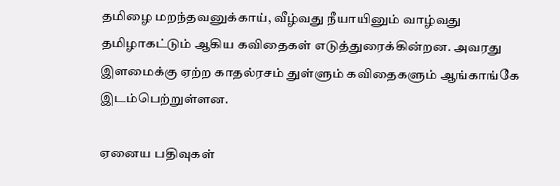தமிழை மறந்தவனுக்காய், வீழ்வது நீயாயினும் வாழ்வது தமிழாகட்டும் ஆகிய கவிதைகள் எடுத்துரைக்கின்றன. அவரது இளமைக்கு ஏற்ற காதல்ரசம் துள்ளும் கவிதைகளும் ஆங்காங்கே இடம்பெற்றுள்ளன.

ஏனைய பதிவுகள்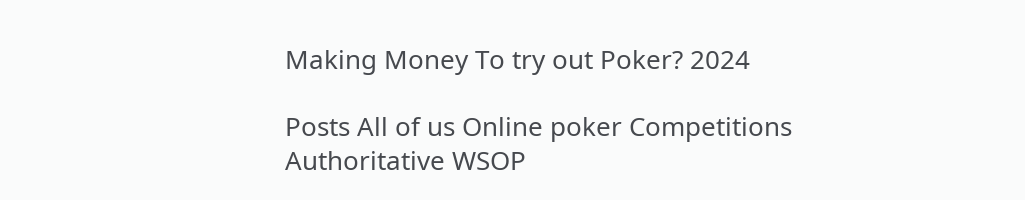Making Money To try out Poker? 2024

Posts All of us Online poker Competitions Authoritative WSOP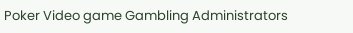Poker Video game Gambling Administrators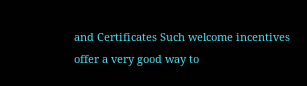and Certificates Such welcome incentives offer a very good way to